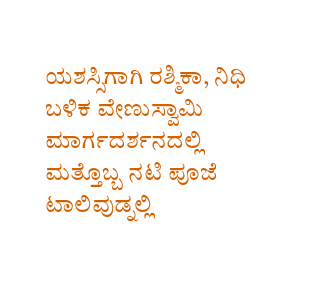ಯಶಸ್ಸಿಗಾಗಿ ರಶ್ಮಿಕಾ, ನಿಧಿ ಬಳಿಕ ವೇಣುಸ್ವಾಮಿ ಮಾರ್ಗದರ್ಶನದಲ್ಲಿ ಮತ್ತೊಬ್ಬ ನಟಿ ಪೂಜೆ
ಟಾಲಿವುಡ್ನಲ್ಲಿ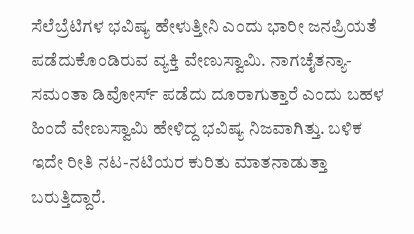ಸೆಲೆಬ್ರೆಟಿಗಳ ಭವಿಷ್ಯ ಹೇಳುತ್ತೀನಿ ಎಂದು ಭಾರೀ ಜನಪ್ರಿಯತೆ ಪಡೆದುಕೊಂಡಿರುವ ವ್ಯಕ್ತಿ ವೇಣುಸ್ವಾಮಿ. ನಾಗಚೈತನ್ಯಾ- ಸಮಂತಾ ಡಿವೋರ್ಸ್ ಪಡೆದು ದೂರಾಗುತ್ತಾರೆ ಎಂದು ಬಹಳ ಹಿಂದೆ ವೇಣುಸ್ವಾಮಿ ಹೇಳಿದ್ದ ಭವಿಷ್ಯ ನಿಜವಾಗಿತ್ತು. ಬಳಿಕ ಇದೇ ರೀತಿ ನಟ-ನಟಿಯರ ಕುರಿತು ಮಾತನಾಡುತ್ತಾ ಬರುತ್ತಿದ್ದಾರೆ.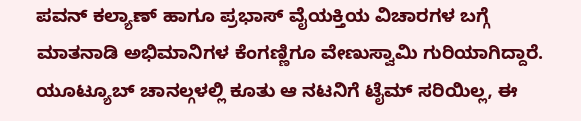ಪವನ್ ಕಲ್ಯಾಣ್ ಹಾಗೂ ಪ್ರಭಾಸ್ ವೈಯಕ್ತಿಯ ವಿಚಾರಗಳ ಬಗ್ಗೆ ಮಾತನಾಡಿ ಅಭಿಮಾನಿಗಳ ಕೆಂಗಣ್ಣಿಗೂ ವೇಣುಸ್ವಾಮಿ ಗುರಿಯಾಗಿದ್ದಾರೆ. ಯೂಟ್ಯೂಬ್ ಚಾನಲ್ಗಳಲ್ಲಿ ಕೂತು ಆ ನಟನಿಗೆ ಟೈಮ್ ಸರಿಯಿಲ್ಲ, ಈ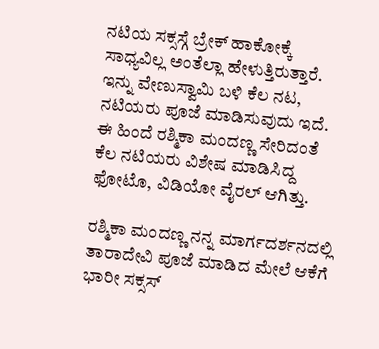ನಟಿಯ ಸಕ್ಸಸ್ಗೆ ಬ್ರೇಕ್ ಹಾಕೋಕ್ಕೆ ಸಾಧ್ಯವಿಲ್ಲ ಅಂತೆಲ್ಲಾ ಹೇಳುತ್ತಿರುತ್ತಾರೆ. ಇನ್ನು ವೇಣುಸ್ವಾಮಿ ಬಳಿ ಕೆಲ ನಟ, ನಟಿಯರು ಪೂಜೆ ಮಾಡಿಸುವುದು ಇದೆ. ಈ ಹಿಂದೆ ರಶ್ಮಿಕಾ ಮಂದಣ್ಣ ಸೇರಿದಂತೆ ಕೆಲ ನಟಿಯರು ವಿಶೇಷ ಮಾಡಿಸಿದ್ದ ಫೋಟೊ, ವಿಡಿಯೋ ವೈರಲ್ ಆಗಿತ್ತು.

ರಶ್ಮಿಕಾ ಮಂದಣ್ಣ ನನ್ನ ಮಾರ್ಗದರ್ಶನದಲ್ಲಿ ತಾರಾದೇವಿ ಪೂಜೆ ಮಾಡಿದ ಮೇಲೆ ಆಕೆಗೆ ಭಾರೀ ಸಕ್ಸಸ್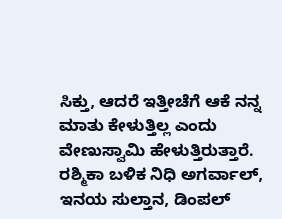ಸಿಕ್ತು, ಆದರೆ ಇತ್ತೀಚೆಗೆ ಆಕೆ ನನ್ನ ಮಾತು ಕೇಳುತ್ತಿಲ್ಲ ಎಂದು ವೇಣುಸ್ವಾಮಿ ಹೇಳುತ್ತಿರುತ್ತಾರೆ. ರಶ್ಮಿಕಾ ಬಳಿಕ ನಿಧಿ ಅಗರ್ವಾಲ್, ಇನಯ ಸುಲ್ತಾನ, ಡಿಂಪಲ್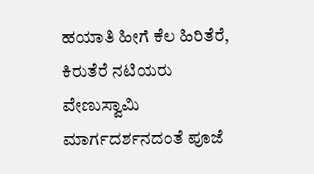ಹಯಾತಿ ಹೀಗೆ ಕೆಲ ಹಿರಿತೆರೆ, ಕಿರುತೆರೆ ನಟಿಯರು ವೇಣುಸ್ವಾಮಿ ಮಾರ್ಗದರ್ಶನದಂತೆ ಪೂಜೆ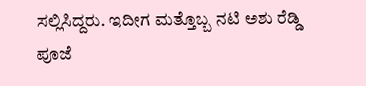ಸಲ್ಲಿಸಿದ್ದರು. ಇದೀಗ ಮತ್ತೊಬ್ಬ ನಟಿ ಅಶು ರೆಡ್ಡಿ ಪೂಜೆ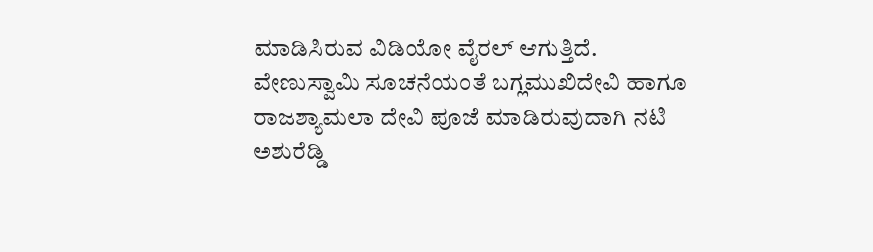ಮಾಡಿಸಿರುವ ವಿಡಿಯೋ ವೈರಲ್ ಆಗುತ್ತಿದೆ.
ವೇಣುಸ್ವಾಮಿ ಸೂಚನೆಯಂತೆ ಬಗ್ಲಮುಖಿದೇವಿ ಹಾಗೂ ರಾಜಶ್ಯಾಮಲಾ ದೇವಿ ಪೂಜೆ ಮಾಡಿರುವುದಾಗಿ ನಟಿ ಅಶುರೆಡ್ಡಿ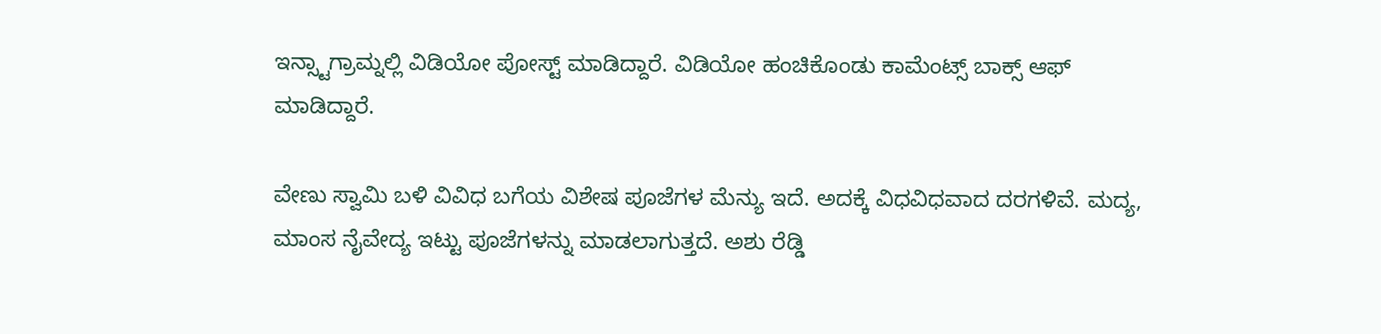ಇನ್ಸ್ಟಾಗ್ರಾಮ್ನಲ್ಲಿ ವಿಡಿಯೋ ಪೋಸ್ಟ್ ಮಾಡಿದ್ದಾರೆ. ವಿಡಿಯೋ ಹಂಚಿಕೊಂಡು ಕಾಮೆಂಟ್ಸ್ ಬಾಕ್ಸ್ ಆಫ್ ಮಾಡಿದ್ದಾರೆ.

ವೇಣು ಸ್ವಾಮಿ ಬಳಿ ವಿವಿಧ ಬಗೆಯ ವಿಶೇಷ ಪೂಜೆಗಳ ಮೆನ್ಯು ಇದೆ. ಅದಕ್ಕೆ ವಿಧವಿಧವಾದ ದರಗಳಿವೆ. ಮದ್ಯ, ಮಾಂಸ ನೈವೇದ್ಯ ಇಟ್ಟು ಪೂಜೆಗಳನ್ನು ಮಾಡಲಾಗುತ್ತದೆ. ಅಶು ರೆಡ್ಡಿ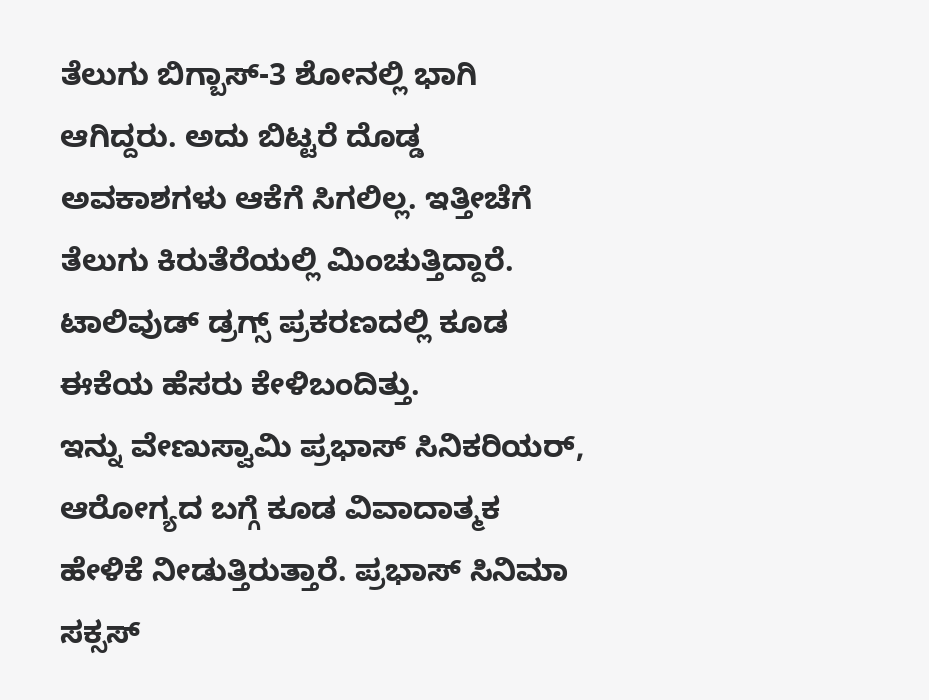ತೆಲುಗು ಬಿಗ್ಬಾಸ್-3 ಶೋನಲ್ಲಿ ಭಾಗಿ ಆಗಿದ್ದರು. ಅದು ಬಿಟ್ಟರೆ ದೊಡ್ಡ ಅವಕಾಶಗಳು ಆಕೆಗೆ ಸಿಗಲಿಲ್ಲ. ಇತ್ತೀಚೆಗೆ ತೆಲುಗು ಕಿರುತೆರೆಯಲ್ಲಿ ಮಿಂಚುತ್ತಿದ್ದಾರೆ. ಟಾಲಿವುಡ್ ಡ್ರಗ್ಸ್ ಪ್ರಕರಣದಲ್ಲಿ ಕೂಡ ಈಕೆಯ ಹೆಸರು ಕೇಳಿಬಂದಿತ್ತು.
ಇನ್ನು ವೇಣುಸ್ವಾಮಿ ಪ್ರಭಾಸ್ ಸಿನಿಕರಿಯರ್, ಆರೋಗ್ಯದ ಬಗ್ಗೆ ಕೂಡ ವಿವಾದಾತ್ಮಕ ಹೇಳಿಕೆ ನೀಡುತ್ತಿರುತ್ತಾರೆ. ಪ್ರಭಾಸ್ ಸಿನಿಮಾ ಸಕ್ಸಸ್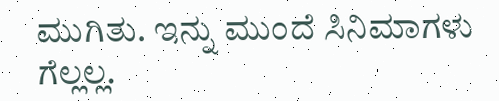ಮುಗಿತು. ಇನ್ನು ಮುಂದೆ ಸಿನಿಮಾಗಳು ಗೆಲ್ಲಲ್ಲ.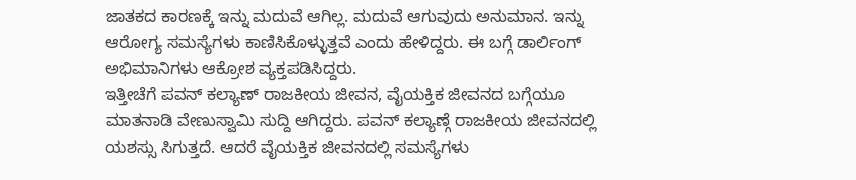ಜಾತಕದ ಕಾರಣಕ್ಕೆ ಇನ್ನು ಮದುವೆ ಆಗಿಲ್ಲ. ಮದುವೆ ಆಗುವುದು ಅನುಮಾನ. ಇನ್ನು ಆರೋಗ್ಯ ಸಮಸ್ಯೆಗಳು ಕಾಣಿಸಿಕೊಳ್ಳುತ್ತವೆ ಎಂದು ಹೇಳಿದ್ದರು. ಈ ಬಗ್ಗೆ ಡಾರ್ಲಿಂಗ್ ಅಭಿಮಾನಿಗಳು ಆಕ್ರೋಶ ವ್ಯಕ್ತಪಡಿಸಿದ್ದರು.
ಇತ್ತೀಚೆಗೆ ಪವನ್ ಕಲ್ಯಾಣ್ ರಾಜಕೀಯ ಜೀವನ, ವೈಯಕ್ತಿಕ ಜೀವನದ ಬಗ್ಗೆಯೂ ಮಾತನಾಡಿ ವೇಣುಸ್ವಾಮಿ ಸುದ್ದಿ ಆಗಿದ್ದರು. ಪವನ್ ಕಲ್ಯಾಣ್ಗೆ ರಾಜಕೀಯ ಜೀವನದಲ್ಲಿ ಯಶಸ್ಸು ಸಿಗುತ್ತದೆ. ಆದರೆ ವೈಯಕ್ತಿಕ ಜೀವನದಲ್ಲಿ ಸಮಸ್ಯೆಗಳು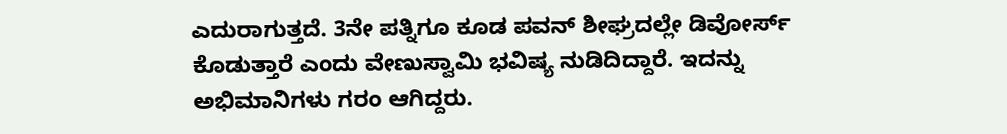ಎದುರಾಗುತ್ತದೆ. 3ನೇ ಪತ್ನಿಗೂ ಕೂಡ ಪವನ್ ಶೀಘ್ರದಲ್ಲೇ ಡಿವೋರ್ಸ್ ಕೊಡುತ್ತಾರೆ ಎಂದು ವೇಣುಸ್ವಾಮಿ ಭವಿಷ್ಯ ನುಡಿದಿದ್ದಾರೆ. ಇದನ್ನು ಅಭಿಮಾನಿಗಳು ಗರಂ ಆಗಿದ್ದರು.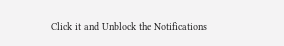Click it and Unblock the Notifications